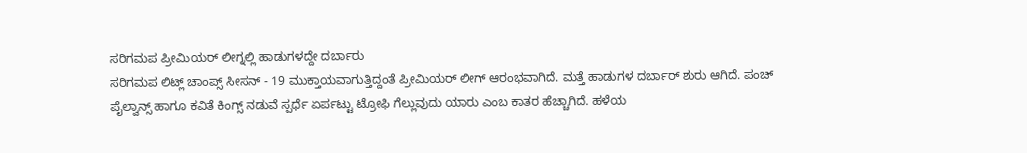ಸರಿಗಮಪ ಪ್ರೀಮಿಯರ್ ಲೀಗ್ನಲ್ಲಿ ಹಾಡುಗಳದ್ದೇ ದರ್ಬಾರು
ಸರಿಗಮಪ ಲಿಟ್ಲ್ ಚಾಂಪ್ಸ್ ಸೀಸನ್ - 19 ಮುಕ್ತಾಯವಾಗುತ್ತಿದ್ದಂತೆ ಪ್ರೀಮಿಯರ್ ಲೀಗ್ ಆರಂಭವಾಗಿದೆ. ಮತ್ತೆ ಹಾಡುಗಳ ದರ್ಬಾರ್ ಶುರು ಆಗಿದೆ. ಪಂಚ್ ಪೈಲ್ವಾನ್ಸ್ ಹಾಗೂ ಕವಿತೆ ಕಿಂಗ್ಸ್ ನಡುವೆ ಸ್ಪರ್ಧೆ ಏರ್ಪಟ್ಟು ಟ್ರೋಫಿ ಗೆಲ್ಲುವುದು ಯಾರು ಎಂಬ ಕಾತರ ಹೆಚ್ಚಾಗಿದೆ. ಹಳೆಯ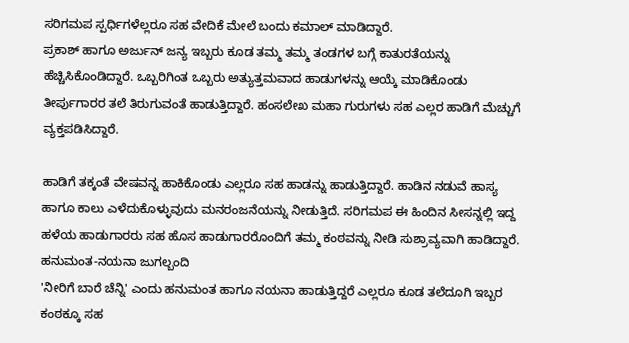ಸರಿಗಮಪ ಸ್ಪರ್ಧಿಗಳೆಲ್ಲರೂ ಸಹ ವೇದಿಕೆ ಮೇಲೆ ಬಂದು ಕಮಾಲ್ ಮಾಡಿದ್ದಾರೆ.
ಪ್ರಕಾಶ್ ಹಾಗೂ ಅರ್ಜುನ್ ಜನ್ಯ ಇಬ್ಬರು ಕೂಡ ತಮ್ಮ ತಮ್ಮ ತಂಡಗಳ ಬಗ್ಗೆ ಕಾತುರತೆಯನ್ನು ಹೆಚ್ಚಿಸಿಕೊಂಡಿದ್ದಾರೆ. ಒಬ್ಬರಿಗಿಂತ ಒಬ್ಬರು ಅತ್ಯುತ್ತಮವಾದ ಹಾಡುಗಳನ್ನು ಆಯ್ಕೆ ಮಾಡಿಕೊಂಡು ತೀರ್ಪುಗಾರರ ತಲೆ ತಿರುಗುವಂತೆ ಹಾಡುತ್ತಿದ್ದಾರೆ. ಹಂಸಲೇಖ ಮಹಾ ಗುರುಗಳು ಸಹ ಎಲ್ಲರ ಹಾಡಿಗೆ ಮೆಚ್ಚುಗೆ ವ್ಯಕ್ತಪಡಿಸಿದ್ದಾರೆ.

ಹಾಡಿಗೆ ತಕ್ಕಂತೆ ವೇಷವನ್ನ ಹಾಕಿಕೊಂಡು ಎಲ್ಲರೂ ಸಹ ಹಾಡನ್ನು ಹಾಡುತ್ತಿದ್ದಾರೆ. ಹಾಡಿನ ನಡುವೆ ಹಾಸ್ಯ ಹಾಗೂ ಕಾಲು ಎಳೆದುಕೊಳ್ಳುವುದು ಮನರಂಜನೆಯನ್ನು ನೀಡುತ್ತಿದೆ. ಸರಿಗಮಪ ಈ ಹಿಂದಿನ ಸೀಸನ್ನಲ್ಲಿ ಇದ್ದ ಹಳೆಯ ಹಾಡುಗಾರರು ಸಹ ಹೊಸ ಹಾಡುಗಾರರೊಂದಿಗೆ ತಮ್ಮ ಕಂಠವನ್ನು ನೀಡಿ ಸುಶ್ರಾವ್ಯವಾಗಿ ಹಾಡಿದ್ದಾರೆ.
ಹನುಮಂತ-ನಯನಾ ಜುಗಲ್ಬಂದಿ
'ನೀರಿಗೆ ಬಾರೆ ಚೆನ್ನಿ' ಎಂದು ಹನುಮಂತ ಹಾಗೂ ನಯನಾ ಹಾಡುತ್ತಿದ್ದರೆ ಎಲ್ಲರೂ ಕೂಡ ತಲೆದೂಗಿ ಇಬ್ಬರ ಕಂಠಕ್ಕೂ ಸಹ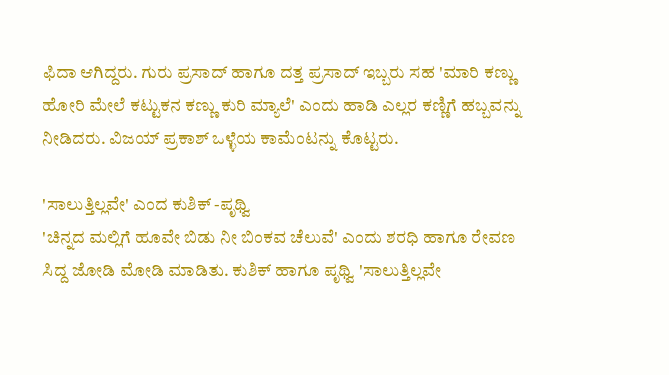ಫಿದಾ ಆಗಿದ್ದರು. ಗುರು ಪ್ರಸಾದ್ ಹಾಗೂ ದತ್ತ ಪ್ರಸಾದ್ ಇಬ್ಬರು ಸಹ 'ಮಾರಿ ಕಣ್ಣು ಹೋರಿ ಮೇಲೆ ಕಟ್ಟುಕನ ಕಣ್ಣು ಕುರಿ ಮ್ಯಾಲೆ' ಎಂದು ಹಾಡಿ ಎಲ್ಲರ ಕಣ್ಣಿಗೆ ಹಬ್ಬವನ್ನು ನೀಡಿದರು. ವಿಜಯ್ ಪ್ರಕಾಶ್ ಒಳ್ಳೆಯ ಕಾಮೆಂಟನ್ನು ಕೊಟ್ಟರು.

'ಸಾಲುತ್ತಿಲ್ಲವೇ' ಎಂದ ಕುಶಿಕ್ -ಪೃಥ್ವಿ
'ಚಿನ್ನದ ಮಲ್ಲಿಗೆ ಹೂವೇ ಬಿಡು ನೀ ಬಿಂಕವ ಚೆಲುವೆ' ಎಂದು ಶರಧಿ ಹಾಗೂ ರೇವಣ ಸಿದ್ದ ಜೋಡಿ ಮೋಡಿ ಮಾಡಿತು. ಕುಶಿಕ್ ಹಾಗೂ ಪೃಥ್ವಿ 'ಸಾಲುತ್ತಿಲ್ಲವೇ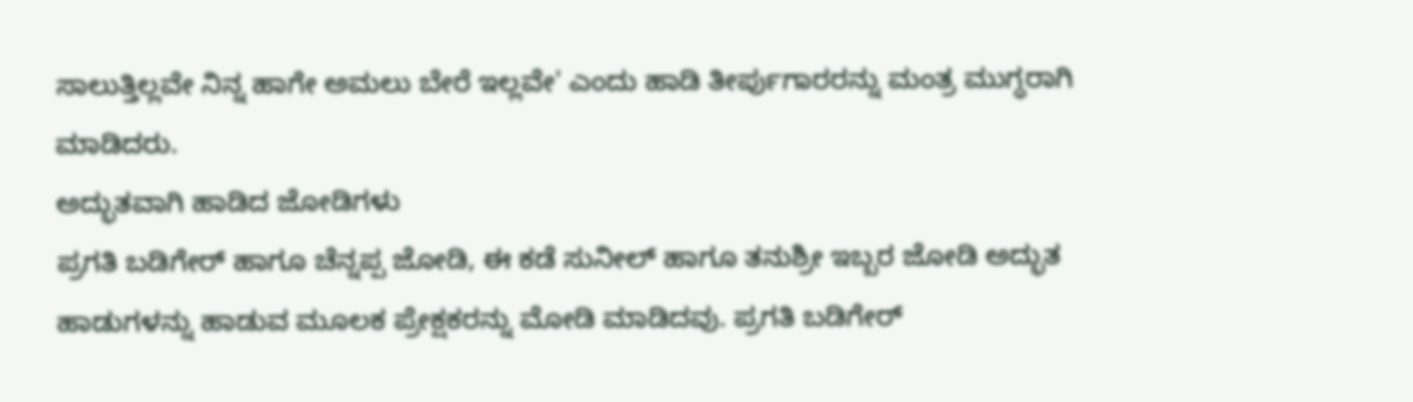ಸಾಲುತ್ತಿಲ್ಲವೇ ನಿನ್ನ ಹಾಗೇ ಅಮಲು ಬೇರೆ ಇಲ್ಲವೇ' ಎಂದು ಹಾಡಿ ತೀರ್ಪುಗಾರರನ್ನು ಮಂತ್ರ ಮುಗ್ಧರಾಗಿ ಮಾಡಿದರು.
ಅದ್ಭುತವಾಗಿ ಹಾಡಿದ ಜೋಡಿಗಳು
ಪ್ರಗತಿ ಬಡಿಗೇರ್ ಹಾಗೂ ಚೆನ್ನಪ್ಪ ಜೋಡಿ, ಈ ಕಡೆ ಸುನೀಲ್ ಹಾಗೂ ತನುಶ್ರೀ ಇಬ್ಬರ ಜೋಡಿ ಅದ್ಭುತ ಹಾಡುಗಳನ್ನು ಹಾಡುವ ಮೂಲಕ ಪ್ರೇಕ್ಷಕರನ್ನು ಮೋಡಿ ಮಾಡಿದವು. ಪ್ರಗತಿ ಬಡಿಗೇರ್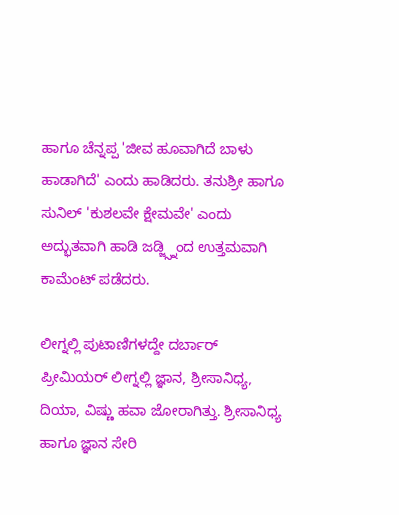ಹಾಗೂ ಚೆನ್ನಪ್ಪ 'ಜೀವ ಹೂವಾಗಿದೆ ಬಾಳು ಹಾಡಾಗಿದೆ' ಎಂದು ಹಾಡಿದರು. ತನುಶ್ರೀ ಹಾಗೂ ಸುನಿಲ್ 'ಕುಶಲವೇ ಕ್ಷೇಮವೇ' ಎಂದು ಅದ್ಭುತವಾಗಿ ಹಾಡಿ ಜಡ್ಜ್ಸ್ನಿಂದ ಉತ್ತಮವಾಗಿ ಕಾಮೆಂಟ್ ಪಡೆದರು.

ಲೀಗ್ನಲ್ಲಿ ಪುಟಾಣಿಗಳದ್ದೇ ದರ್ಬಾರ್
ಪ್ರೀಮಿಯರ್ ಲೀಗ್ನಲ್ಲಿ ಜ್ಞಾನ, ಶ್ರೀಸಾನಿಧ್ಯ, ದಿಯಾ, ವಿಷ್ಣು ಹವಾ ಜೋರಾಗಿತ್ತು. ಶ್ರೀಸಾನಿಧ್ಯ ಹಾಗೂ ಜ್ಞಾನ ಸೇರಿ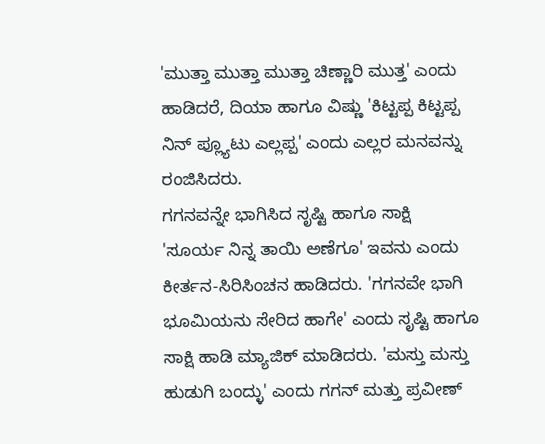'ಮುತ್ತಾ ಮುತ್ತಾ ಮುತ್ತಾ ಚಿಣ್ಣಾರಿ ಮುತ್ತ' ಎಂದು ಹಾಡಿದರೆ, ದಿಯಾ ಹಾಗೂ ವಿಷ್ಣು 'ಕಿಟ್ಟಪ್ಪ ಕಿಟ್ಟಪ್ಪ ನಿನ್ ಪ್ಲ್ಯೂಟು ಎಲ್ಲಪ್ಪ' ಎಂದು ಎಲ್ಲರ ಮನವನ್ನು ರಂಜಿಸಿದರು.
ಗಗನವನ್ನೇ ಭಾಗಿಸಿದ ಸೃಷ್ಟಿ ಹಾಗೂ ಸಾಕ್ಷಿ
'ಸೂರ್ಯ ನಿನ್ನ ತಾಯಿ ಅಣೆಗೂ' ಇವನು ಎಂದು ಕೀರ್ತನ-ಸಿರಿಸಿಂಚನ ಹಾಡಿದರು. 'ಗಗನವೇ ಭಾಗಿ ಭೂಮಿಯನು ಸೇರಿದ ಹಾಗೇ' ಎಂದು ಸೃಷ್ಟಿ ಹಾಗೂ ಸಾಕ್ಷಿ ಹಾಡಿ ಮ್ಯಾಜಿಕ್ ಮಾಡಿದರು. 'ಮಸ್ತು ಮಸ್ತು ಹುಡುಗಿ ಬಂದ್ಳು' ಎಂದು ಗಗನ್ ಮತ್ತು ಪ್ರವೀಣ್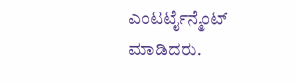ಎಂಟರ್ಟೈನ್ಮೆಂಟ್ ಮಾಡಿದರು.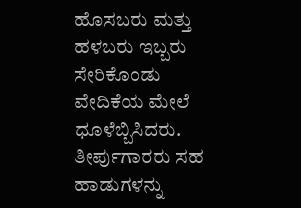ಹೊಸಬರು ಮತ್ತು ಹಳಬರು ಇಬ್ಬರು ಸೇರಿಕೊಂಡು ವೇದಿಕೆಯ ಮೇಲೆ ಧೂಳೆಬ್ಬಿಸಿದರು. ತೀರ್ಪುಗಾರರು ಸಹ ಹಾಡುಗಳನ್ನು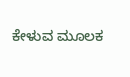ಕೇಳುವ ಮೂಲಕ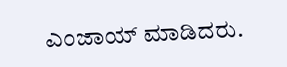ಎಂಜಾಯ್ ಮಾಡಿದರು.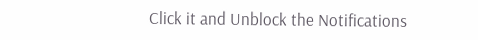Click it and Unblock the Notifications